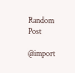Random Post

@import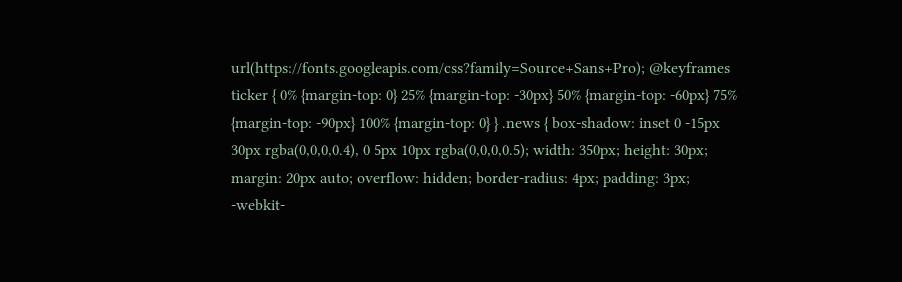url(https://fonts.googleapis.com/css?family=Source+Sans+Pro); @keyframes ticker { 0% {margin-top: 0} 25% {margin-top: -30px} 50% {margin-top: -60px} 75% {margin-top: -90px} 100% {margin-top: 0} } .news { box-shadow: inset 0 -15px 30px rgba(0,0,0,0.4), 0 5px 10px rgba(0,0,0,0.5); width: 350px; height: 30px; margin: 20px auto; overflow: hidden; border-radius: 4px; padding: 3px; -webkit-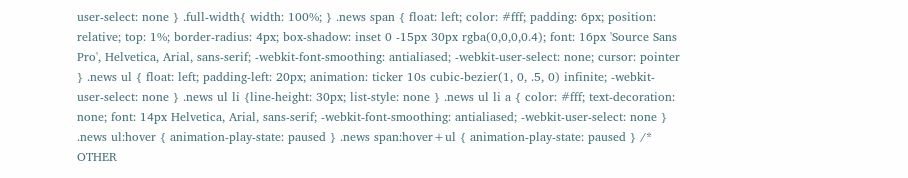user-select: none } .full-width{ width: 100%; } .news span { float: left; color: #fff; padding: 6px; position: relative; top: 1%; border-radius: 4px; box-shadow: inset 0 -15px 30px rgba(0,0,0,0.4); font: 16px 'Source Sans Pro', Helvetica, Arial, sans-serif; -webkit-font-smoothing: antialiased; -webkit-user-select: none; cursor: pointer } .news ul { float: left; padding-left: 20px; animation: ticker 10s cubic-bezier(1, 0, .5, 0) infinite; -webkit-user-select: none } .news ul li {line-height: 30px; list-style: none } .news ul li a { color: #fff; text-decoration: none; font: 14px Helvetica, Arial, sans-serif; -webkit-font-smoothing: antialiased; -webkit-user-select: none } .news ul:hover { animation-play-state: paused } .news span:hover+ul { animation-play-state: paused } /* OTHER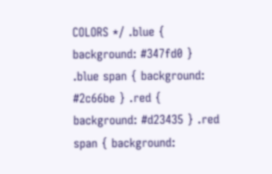COLORS */ .blue { background: #347fd0 } .blue span { background: #2c66be } .red { background: #d23435 } .red span { background: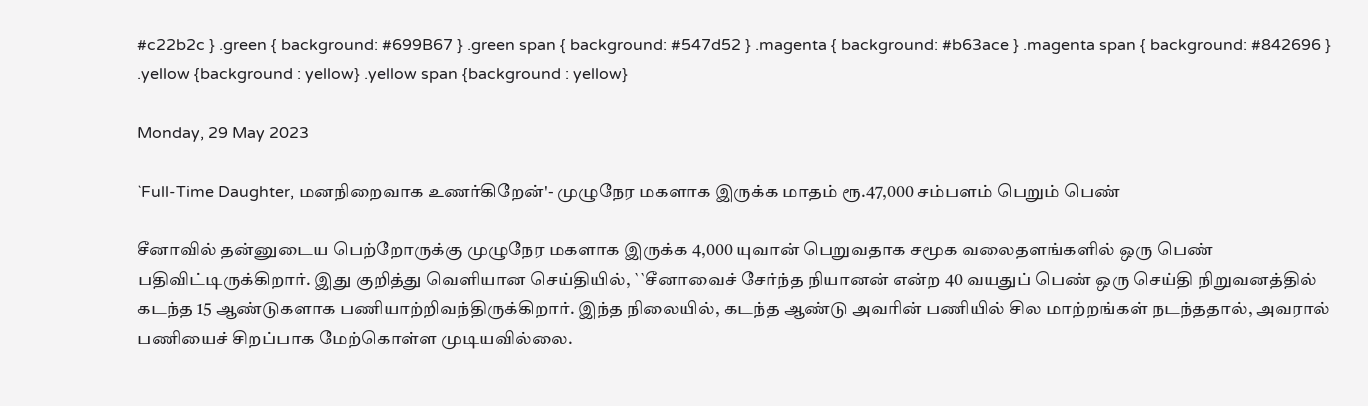#c22b2c } .green { background: #699B67 } .green span { background: #547d52 } .magenta { background: #b63ace } .magenta span { background: #842696 } .yellow {background : yellow} .yellow span {background : yellow}

Monday, 29 May 2023

`Full-Time Daughter, மனநிறைவாக உணர்கிறேன்'- முழுநேர மகளாக இருக்க மாதம் ரூ.47,000 சம்பளம் பெறும் பெண்

சீனாவில் தன்னுடைய பெற்றோருக்கு முழுநேர மகளாக இருக்க 4,000 யுவான் பெறுவதாக சமூக வலைதளங்களில் ஒரு பெண் பதிவிட்டிருக்கிறார். இது குறித்து வெளியான செய்தியில், ``சீனாவைச் சேர்ந்த நியானன் என்ற 40 வயதுப் பெண் ஒரு செய்தி நிறுவனத்தில் கடந்த 15 ஆண்டுகளாக பணியாற்றிவந்திருக்கிறார். இந்த நிலையில், கடந்த ஆண்டு அவரின் பணியில் சில மாற்றங்கள் நடந்ததால், அவரால் பணியைச் சிறப்பாக மேற்கொள்ள முடியவில்லை.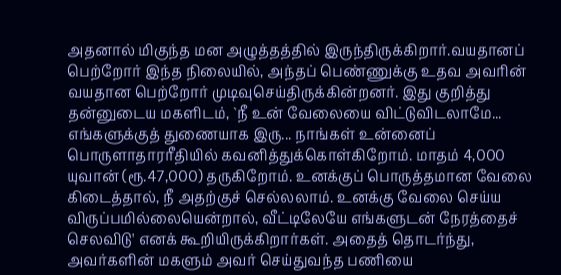அதனால் மிகுந்த மன அழுத்தத்தில் இருந்திருக்கிறார்.வயதானப் பெற்றோர் இந்த நிலையில், அந்தப் பெண்ணுக்கு உதவ அவரின் வயதான பெற்றோர் முடிவுசெய்திருக்கின்றனர். இது குறித்து தன்னுடைய மகளிடம், `நீ உன் வேலையை விட்டுவிடலாமே... எங்களுக்குத் துணையாக இரு... நாங்கள் உன்னைப் பொருளாதாரரீதியில் கவனித்துக்கொள்கிறோம். மாதம் 4,000 யுவான் (ரூ.47,000) தருகிறோம். உனக்குப் பொருத்தமான வேலை கிடைத்தால், நீ அதற்குச் செல்லலாம். உனக்கு வேலை செய்ய விருப்பமில்லையென்றால், வீட்டிலேயே எங்களுடன் நேரத்தைச் செலவிடு' எனக் கூறியிருக்கிறார்கள். அதைத் தொடர்ந்து, அவர்களின் மகளும் அவர் செய்துவந்த பணியை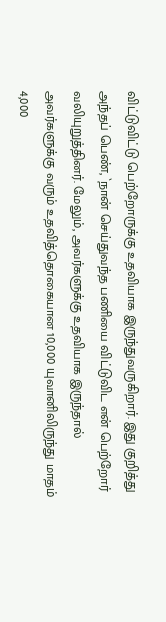விட்டுவிட்டு பெற்றோருக்கு உதவியாக இருந்துவருகிறார். இது குறித்து அந்தப் பெண், `நான் செய்துவந்த பணியை விட்டுவிட என் பெற்றோர் வலியுறுத்தினர். மேலும், அவர்களுக்கு உதவியாக இருந்தால் அவர்களுக்கு வரும் உதவித்தொகையான 10,000 யுவானிலிருந்து மாதம் 4,000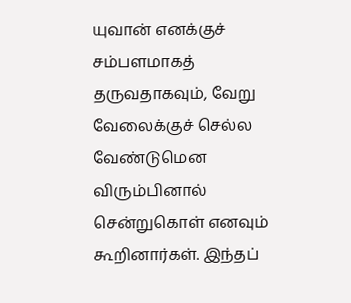யுவான் எனக்குச் சம்பளமாகத் தருவதாகவும், வேறு வேலைக்குச் செல்ல வேண்டுமென விரும்பினால் சென்றுகொள் எனவும் கூறினார்கள். இந்தப்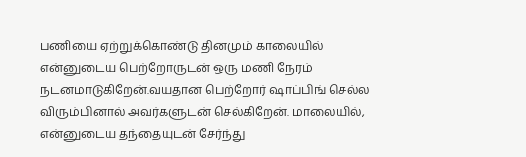பணியை ஏற்றுக்கொண்டு தினமும் காலையில் என்னுடைய பெற்றோருடன் ஒரு மணி நேரம் நடனமாடுகிறேன்.வயதான பெற்றோர் ஷாப்பிங் செல்ல விரும்பினால் அவர்களுடன் செல்கிறேன். மாலையில், என்னுடைய தந்தையுடன் சேர்ந்து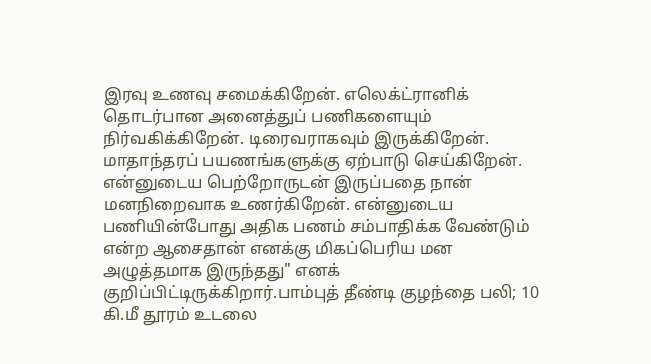இரவு உணவு சமைக்கிறேன். எலெக்ட்ரானிக் தொடர்பான அனைத்துப் பணிகளையும் நிர்வகிக்கிறேன். டிரைவராகவும் இருக்கிறேன். மாதாந்தரப் பயணங்களுக்கு ஏற்பாடு செய்கிறேன். என்னுடைய பெற்றோருடன் இருப்பதை நான் மனநிறைவாக உணர்கிறேன். என்னுடைய பணியின்போது அதிக பணம் சம்பாதிக்க வேண்டும் என்ற ஆசைதான் எனக்கு மிகப்பெரிய மன அழுத்தமாக இருந்தது" எனக் குறிப்பிட்டிருக்கிறார்.பாம்புத் தீண்டி குழந்தை பலி; 10 கி.மீ தூரம் உடலை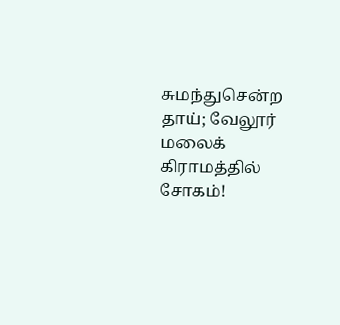சுமந்துசென்ற தாய்; வேலூர் மலைக் கிராமத்தில் சோகம்!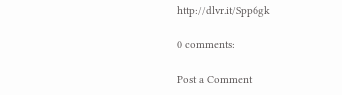http://dlvr.it/Spp6gk

0 comments:

Post a Comment